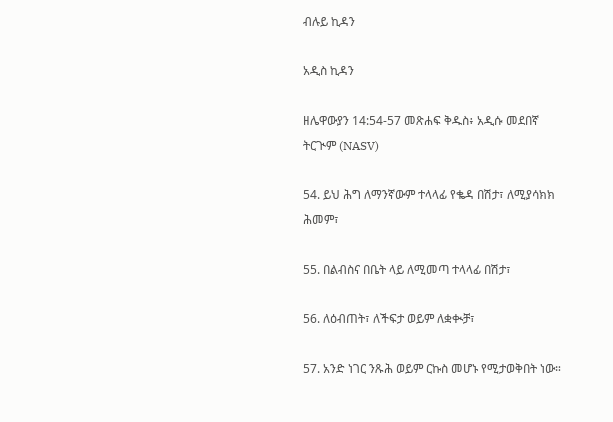ብሉይ ኪዳን

አዲስ ኪዳን

ዘሌዋውያን 14:54-57 መጽሐፍ ቅዱስ፥ አዲሱ መደበኛ ትርጒም (NASV)

54. ይህ ሕግ ለማንኛውም ተላላፊ የቈዳ በሽታ፣ ለሚያሳክክ ሕመም፣

55. በልብስና በቤት ላይ ለሚመጣ ተላላፊ በሽታ፣

56. ለዕብጠት፣ ለችፍታ ወይም ለቋቊቻ፣

57. አንድ ነገር ንጹሕ ወይም ርኩስ መሆኑ የሚታወቅበት ነው።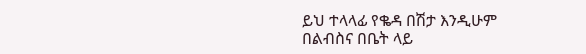ይህ ተላላፊ የቈዳ በሽታ እንዲሁም በልብስና በቤት ላይ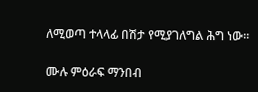ለሚወጣ ተላላፊ በሽታ የሚያገለግል ሕግ ነው።

ሙሉ ምዕራፍ ማንበብ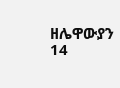ዘሌዋውያን 14